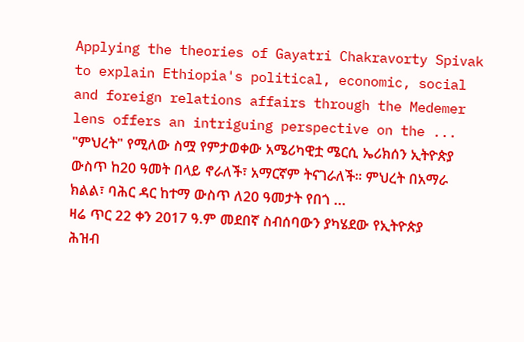Applying the theories of Gayatri Chakravorty Spivak to explain Ethiopia's political, economic, social and foreign relations affairs through the Medemer lens offers an intriguing perspective on the ...
"ምህረት" የሚለው ስሟ የምታወቀው አሜሪካዊቷ ሜርሲ ኤሪክሰን ኢትዮጵያ ውስጥ ከ20 ዓመት በላይ ኖራለች፣ አማርኛም ትናገራለች። ምህረት በአማራ ክልል፣ ባሕር ዳር ከተማ ውስጥ ለ20 ዓመታት የበጎ ...
ዛሬ ጥር 22 ቀን 2017 ዓ.ም መደበኛ ስብሰባውን ያካሄደው የኢትዮጵያ ሕዝብ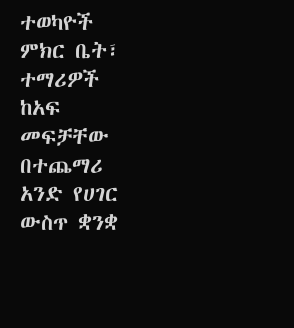ተወካዮች ምክር ቤት፣ ተማሪዎች ከአፍ መፍቻቸው በተጨማሪ አንድ የሀገር ውስጥ ቋንቋ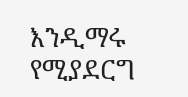እንዲማሩ የሚያደርግ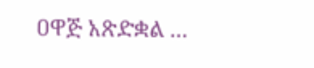ዐዋጅ አጽድቋል ...